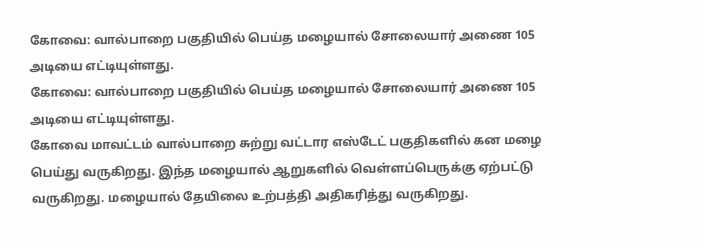கோவை: வால்பாறை பகுதியில் பெய்த மழையால் சோலையார் அணை 105 அடியை எட்டியுள்ளது.
கோவை: வால்பாறை பகுதியில் பெய்த மழையால் சோலையார் அணை 105 அடியை எட்டியுள்ளது.
கோவை மாவட்டம் வால்பாறை சுற்று வட்டார எஸ்டேட் பகுதிகளில் கன மழை பெய்து வருகிறது. இந்த மழையால் ஆறுகளில் வெள்ளப்பெருக்கு ஏற்பட்டு வருகிறது. மழையால் தேயிலை உற்பத்தி அதிகரித்து வருகிறது.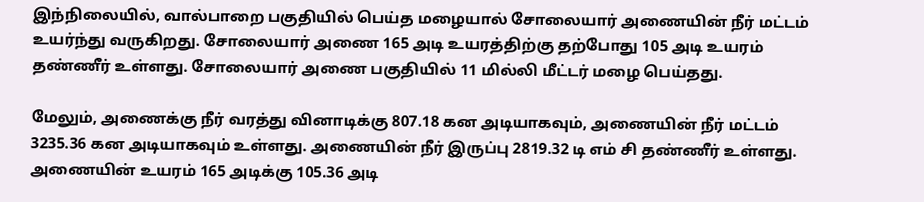இந்நிலையில், வால்பாறை பகுதியில் பெய்த மழையால் சோலையார் அணையின் நீர் மட்டம் உயர்ந்து வருகிறது. சோலையார் அணை 165 அடி உயரத்திற்கு தற்போது 105 அடி உயரம் தண்ணீர் உள்ளது. சோலையார் அணை பகுதியில் 11 மில்லி மீட்டர் மழை பெய்தது.

மேலும், அணைக்கு நீர் வரத்து வினாடிக்கு 807.18 கன அடியாகவும், அணையின் நீர் மட்டம் 3235.36 கன அடியாகவும் உள்ளது. அணையின் நீர் இருப்பு 2819.32 டி எம் சி தண்ணீர் உள்ளது. அணையின் உயரம் 165 அடிக்கு 105.36 அடி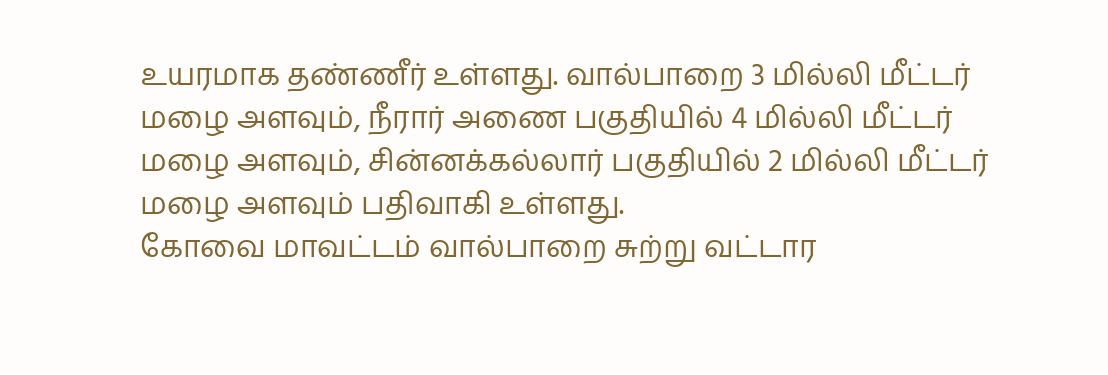உயரமாக தண்ணீர் உள்ளது. வால்பாறை 3 மில்லி மீட்டர் மழை அளவும், நீரார் அணை பகுதியில் 4 மில்லி மீட்டர் மழை அளவும், சின்னக்கல்லார் பகுதியில் 2 மில்லி மீட்டர் மழை அளவும் பதிவாகி உள்ளது.
கோவை மாவட்டம் வால்பாறை சுற்று வட்டார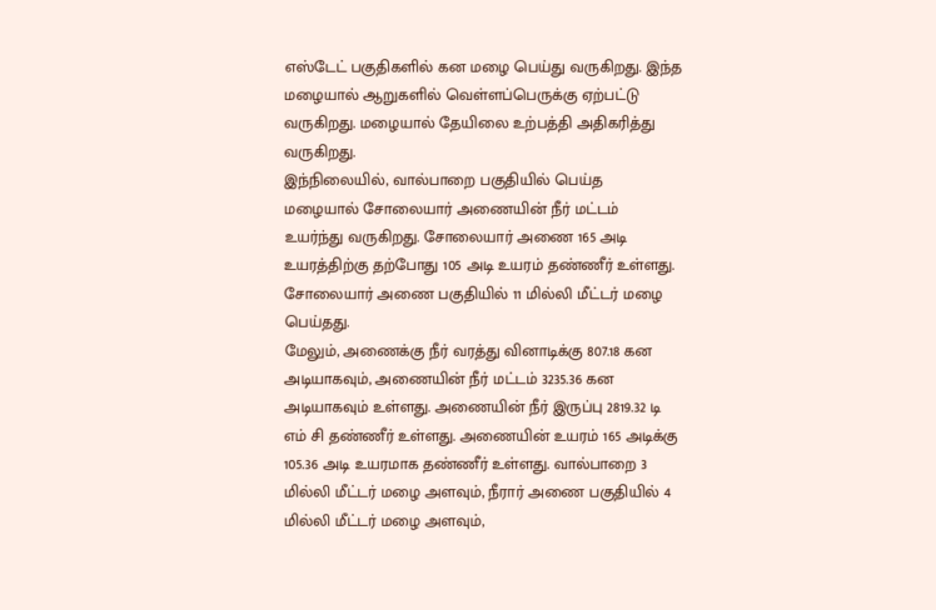எஸ்டேட் பகுதிகளில் கன மழை பெய்து வருகிறது. இந்த மழையால் ஆறுகளில் வெள்ளப்பெருக்கு ஏற்பட்டு வருகிறது. மழையால் தேயிலை உற்பத்தி அதிகரித்து வருகிறது.
இந்நிலையில், வால்பாறை பகுதியில் பெய்த மழையால் சோலையார் அணையின் நீர் மட்டம் உயர்ந்து வருகிறது. சோலையார் அணை 165 அடி உயரத்திற்கு தற்போது 105 அடி உயரம் தண்ணீர் உள்ளது. சோலையார் அணை பகுதியில் 11 மில்லி மீட்டர் மழை பெய்தது.
மேலும், அணைக்கு நீர் வரத்து வினாடிக்கு 807.18 கன அடியாகவும், அணையின் நீர் மட்டம் 3235.36 கன அடியாகவும் உள்ளது. அணையின் நீர் இருப்பு 2819.32 டி எம் சி தண்ணீர் உள்ளது. அணையின் உயரம் 165 அடிக்கு 105.36 அடி உயரமாக தண்ணீர் உள்ளது. வால்பாறை 3 மில்லி மீட்டர் மழை அளவும், நீரார் அணை பகுதியில் 4 மில்லி மீட்டர் மழை அளவும்,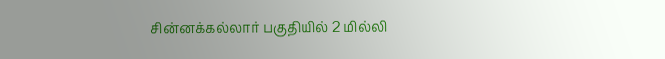சின்னக்கல்லார் பகுதியில் 2 மில்லி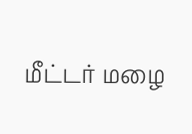மீட்டர் மழை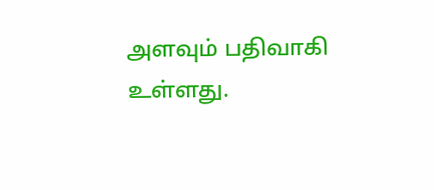அளவும் பதிவாகி உள்ளது.